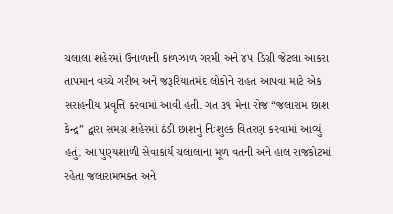ચલાલા શહેરમાં ઉનાળાની કાળઝાળ ગરમી અને ૪૫ ડિગ્રી જેટલા આકરા તાપમાન વચ્ચે ગરીબ અને જરૂરિયાતમંદ લોકોને રાહત આપવા માટે એક સરાહનીય પ્રવૃત્તિ કરવામાં આવી હતી. ગત ૩૧ મેના રોજ “જલારામ છાશ કેન્દ્ર” દ્વારા સમગ્ર શહેરમાં ઠંડી છાશનું નિઃશુલ્ક વિતરણ કરવામાં આવ્યું હતું. આ પુણ્યશાળી સેવાકાર્ય ચલાલાના મૂળ વતની અને હાલ રાજકોટમાં રહેતા જલારામભક્ત અને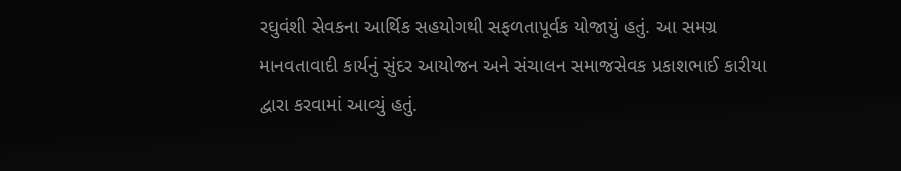રઘુવંશી સેવકના આર્થિક સહયોગથી સફળતાપૂર્વક યોજાયું હતું. આ સમગ્ર માનવતાવાદી કાર્યનું સુંદર આયોજન અને સંચાલન સમાજસેવક પ્રકાશભાઈ કારીયા દ્વારા કરવામાં આવ્યું હતું.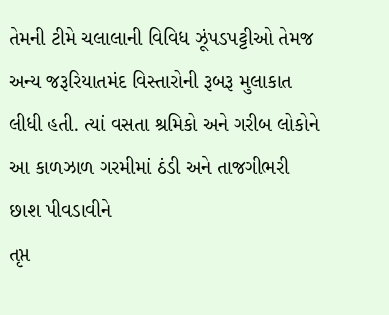તેમની ટીમે ચલાલાની વિવિધ ઝૂંપડપટ્ટીઓ તેમજ અન્ય જરૂરિયાતમંદ વિસ્તારોની રૂબરૂ મુલાકાત લીધી હતી. ત્યાં વસતા શ્રમિકો અને ગરીબ લોકોને આ કાળઝાળ ગરમીમાં ઠંડી અને તાજગીભરી છાશ પીવડાવીને
તૃપ્ત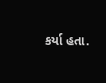કર્યા હતા.